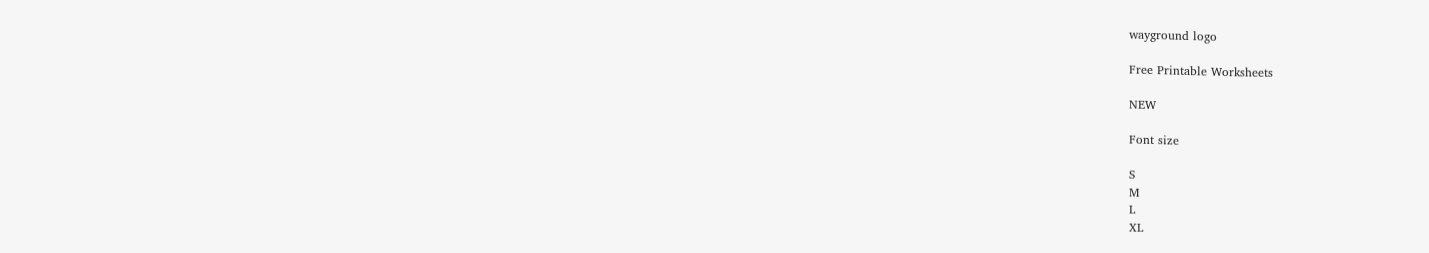wayground logo

Free Printable Worksheets

NEW

Font size

S
M
L
XL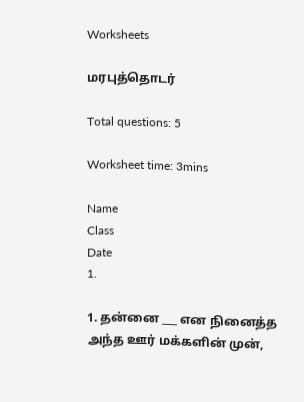Worksheets

மரபுத்தொடர்

Total questions: 5

Worksheet time: 3mins

Name
Class
Date
1.

1. தன்னை ___ என நினைத்த அந்த ஊர் மக்களின் முன்,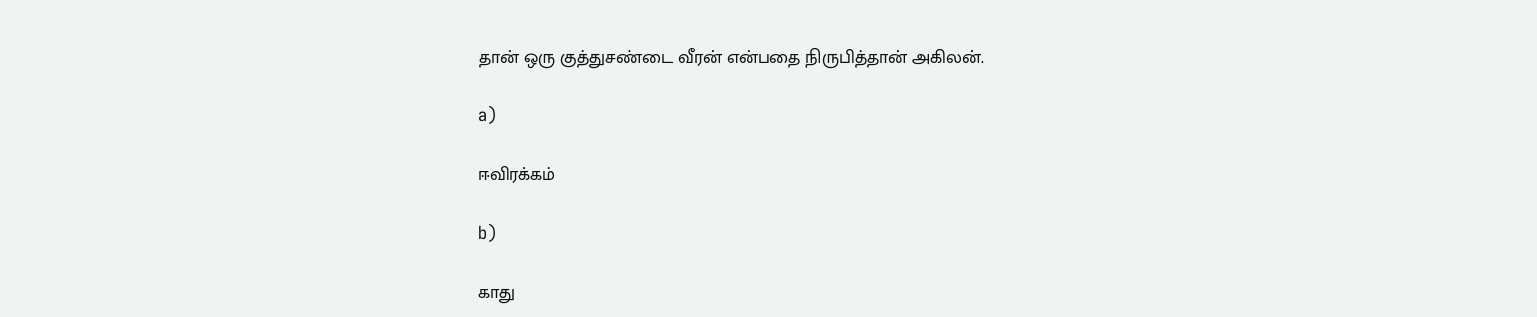தான் ஒரு குத்துசண்டை வீரன் என்பதை நிருபித்தான் அகிலன்.

a)

ஈவிரக்கம்

b)

காது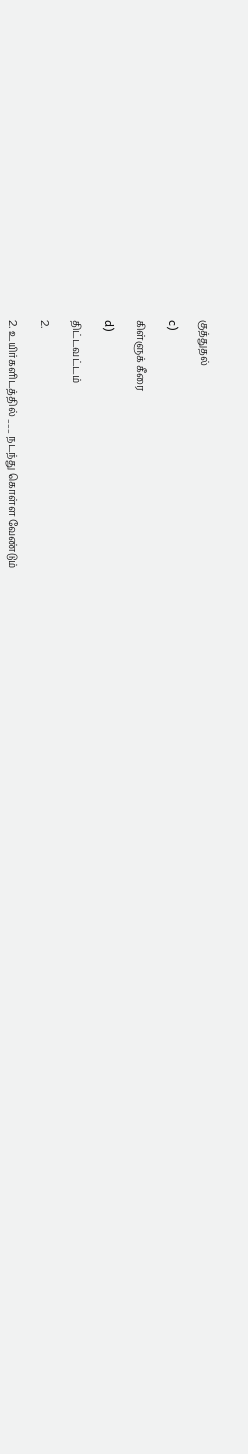குத்துதல்

c)

கிள்ளுக் கீரை

d)

திட்டவட்டம்

2.

2. உயிர்களிடத்தில் ___ நடந்து கொள்ள வேண்டும்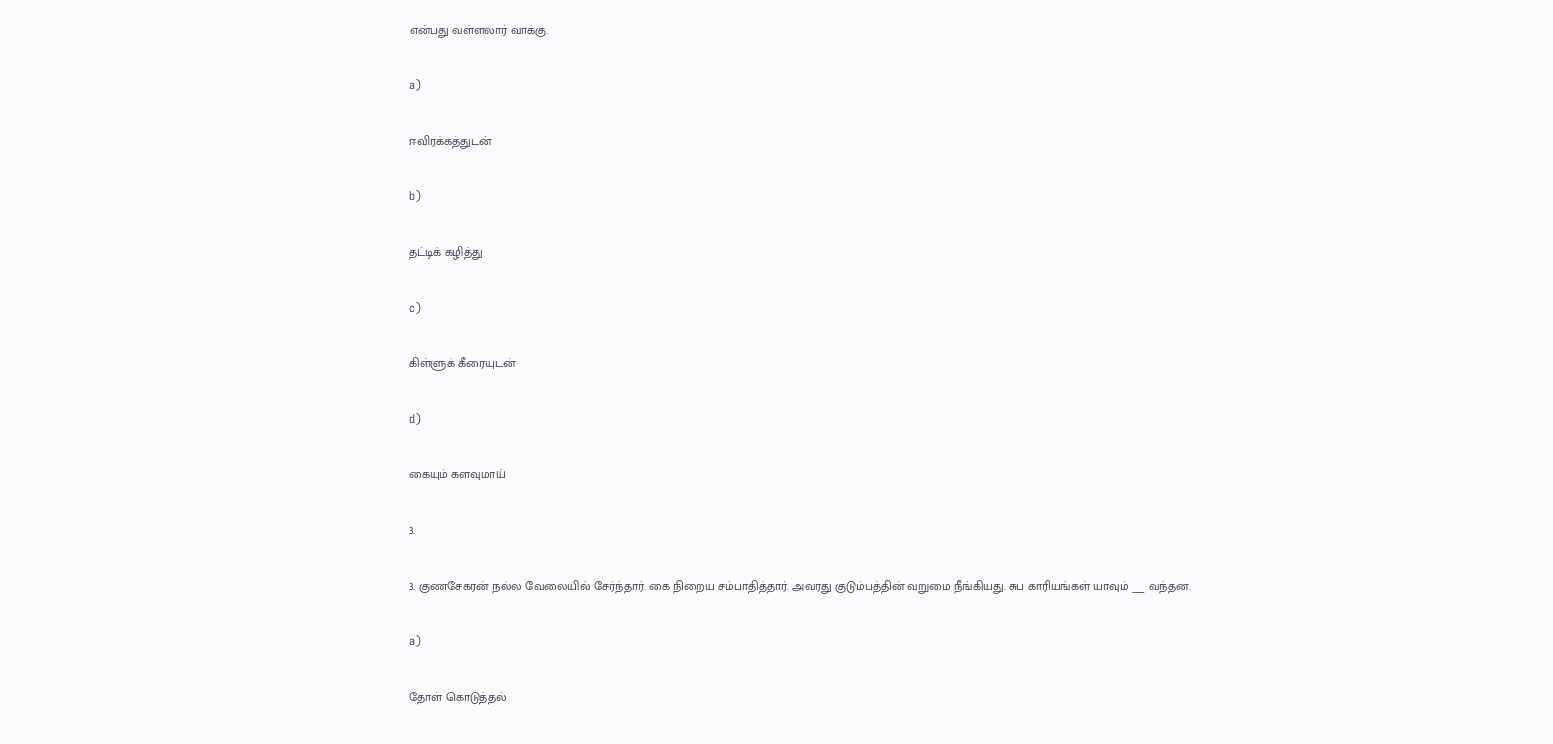என்பது வள்ளலார் வாக்கு.

a)

ஈவிரக்கத்துடன்

b)

தட்டிக் கழித்து

c)

கிள்ளுக் கீரையுடன்

d)

கையும் களவுமாய்

3.

3. குணசேகரன் நல்ல வேலையில் சேர்ந்தார். கை நிறைய சம்பாதித்தார். அவரது குடும்பத்தின் வறுமை நீங்கியது. சுப காரியங்கள் யாவும் ___ வந்தன.

a)

தோள் கொடுத்தல்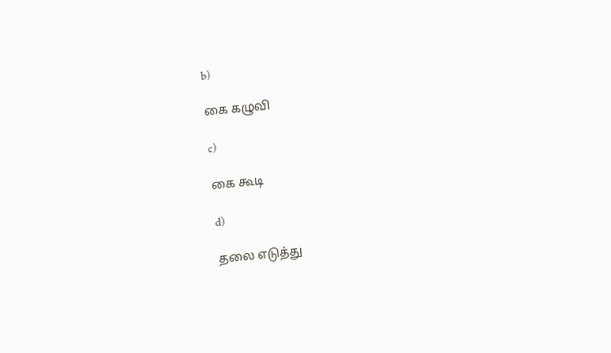b)

கை கழுவி

c)

கை கூடி

d)

தலை எடுத்து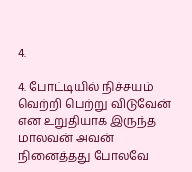4.

4. போட்டியில் நிச்சயம் வெற்றி பெற்று விடுவேன் என உறுதியாக இருந்த மாலவன் அவன் நினைத்தது போலவே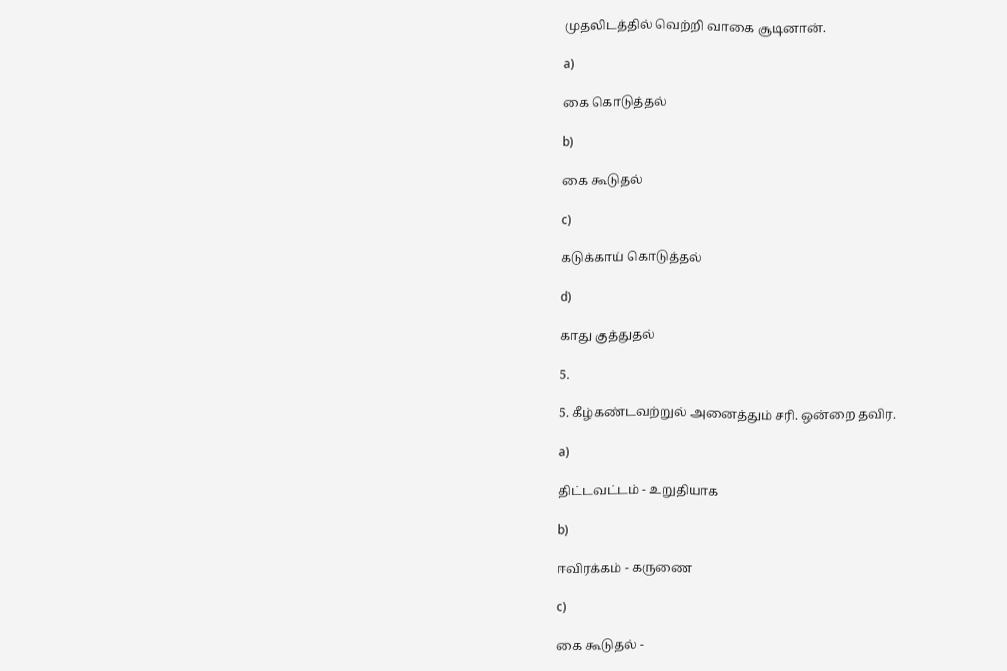முதலிடத்தில் வெற்றி வாகை சூடினான்.

a)

கை கொடுத்தல்

b)

கை கூடுதல்

c)

கடுக்காய் கொடுத்தல்

d)

காது குத்துதல்

5.

5. கீழ்கண்டவற்றுல் அனைத்தும் சரி. ஒன்றை தவிர.

a)

திட்டவட்டம் - உறுதியாக

b)

ஈவிரக்கம் - கருணை

c)

கை கூடுதல் -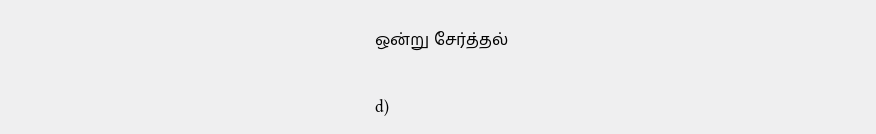ஒன்று சேர்த்தல்

d)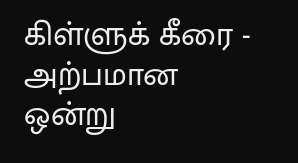கிள்ளுக் கீரை - அற்பமான ஒன்று